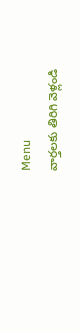Menu
వార్తలకు తిరిగి వెళ్లండి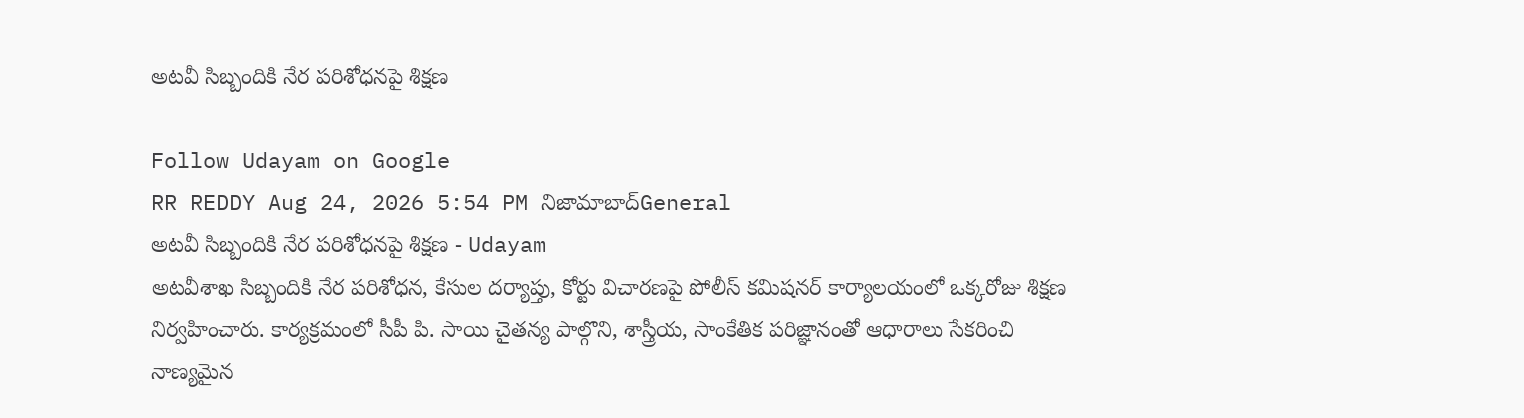అటవీ సిబ్బందికి నేర పరిశోధనపై శిక్షణ

Follow Udayam on Google
RR REDDY Aug 24, 2026 5:54 PM నిజామాబాద్General
అటవీ సిబ్బందికి నేర పరిశోధనపై శిక్షణ - Udayam
అటవీశాఖ సిబ్బందికి నేర పరిశోధన, కేసుల దర్యాప్తు, కోర్టు విచారణపై పోలీస్ కమిషనర్ కార్యాలయంలో ఒక్కరోజు శిక్షణ నిర్వహించారు. కార్యక్రమంలో సీపీ పి. సాయి చైతన్య పాల్గొని, శాస్త్రీయ, సాంకేతిక పరిజ్ఞానంతో ఆధారాలు సేకరించి నాణ్యమైన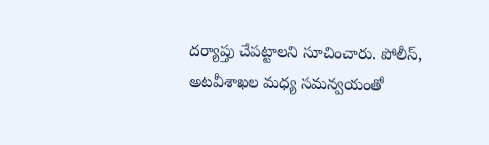దర్యాప్తు చేపట్టాలని సూచించారు. పోలీస్, అటవీశాఖల మధ్య సమన్వయంతో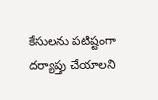కేసులను పటిష్టంగా దర్యాప్తు చేయాలని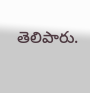తెలిపారు.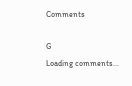Comments

G
Loading comments...